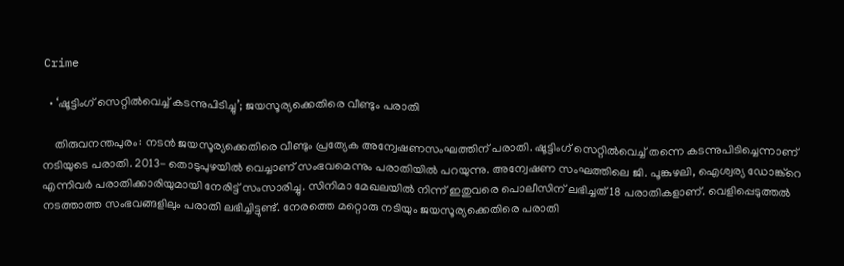Crime

  • ‘ഷൂട്ടിംഗ് സെറ്റില്‍വെച്ച് കടന്നുപിടിച്ചു’; ജയസൂര്യക്കെതിരെ വീണ്ടും പരാതി

    തിരുവനന്തപുരം: നടന്‍ ജയസൂര്യക്കെതിരെ വീണ്ടും പ്രത്യേക അന്വേഷണസംഘത്തിന് പരാതി. ഷൂട്ടിംഗ് സെറ്റില്‍വെച്ച് തന്നെ കടന്നുപിടിച്ചെന്നാണ് നടിയുടെ പരാതി. 2013- തൊടുപുഴയില്‍ വെച്ചാണ് സംഭവമെന്നും പരാതിയില്‍ പറയുന്നു. അന്വേഷണ സംഘത്തിലെ ജി. പൂങ്കുഴലി, ഐശ്വര്യ ഡോങ്ക്‌റെ എന്നിവര്‍ പരാതിക്കാരിയുമായി നേരിട്ട് സംസാരിച്ചു. സിനിമാ മേഖലയില്‍ നിന്ന് ഇതുവരെ പൊലീസിന് ലഭിച്ചത് 18 പരാതികളാണ്. വെളിപ്പെടുത്തല്‍ നടത്താത്ത സംഭവങ്ങളിലും പരാതി ലഭിച്ചിട്ടുണ്ട്. നേരത്തെ മറ്റൊരു നടിയും ജയസൂര്യക്കെതിരെ പരാതി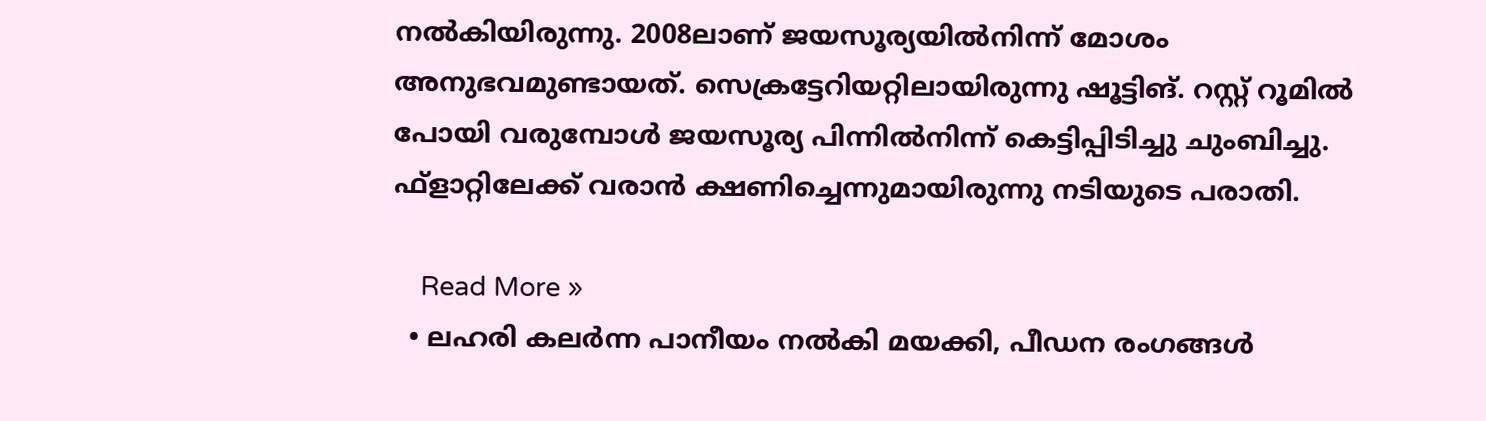നല്‍കിയിരുന്നു. 2008ലാണ് ജയസൂര്യയില്‍നിന്ന് മോശം അനുഭവമുണ്ടായത്. സെക്രട്ടേറിയറ്റിലായിരുന്നു ഷൂട്ടിങ്. റസ്റ്റ് റൂമില്‍ പോയി വരുമ്പോള്‍ ജയസൂര്യ പിന്നില്‍നിന്ന് കെട്ടിപ്പിടിച്ചു ചുംബിച്ചു. ഫ്ളാറ്റിലേക്ക് വരാന്‍ ക്ഷണിച്ചെന്നുമായിരുന്നു നടിയുടെ പരാതി.

    Read More »
  • ലഹരി കലര്‍ന്ന പാനീയം നല്‍കി മയക്കി, പീഡന രംഗങ്ങള്‍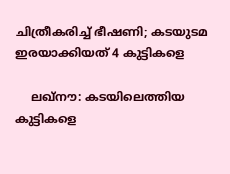ചിത്രീകരിച്ച് ഭീഷണി; കടയുടമ ഇരയാക്കിയത് 4 കുട്ടികളെ

    ലഖ്‌നൗ: കടയിലെത്തിയ കുട്ടികളെ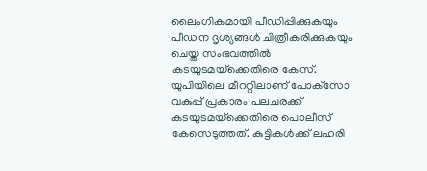ലൈംഗികമായി പീഡിപ്പിക്കുകയും പീഡന ദൃശ്യങ്ങള്‍ ചിത്രീകരിക്കുകയും ചെയ്ത സംഭവത്തില്‍ കടയുടമയ്‌ക്കെതിരെ കേസ്. യുപിയിലെ മീററ്റിലാണ് പോക്‌സോ വകുപ്പ് പ്രകാരം പലചരക്ക് കടയുടമയ്‌ക്കെതിരെ പൊലീസ് കേസെടുത്തത്. കുട്ടികള്‍ക്ക് ലഹരി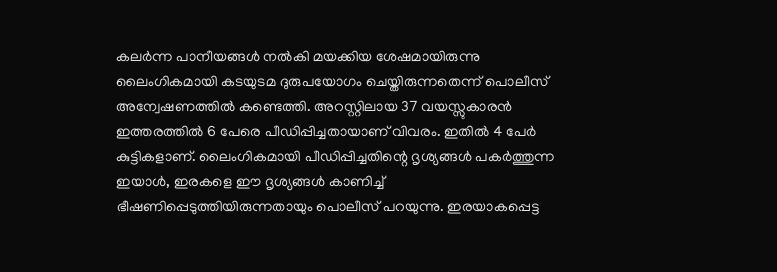കലര്‍ന്ന പാനീയങ്ങള്‍ നല്‍കി മയക്കിയ ശേഷമായിരുന്നു ലൈംഗികമായി കടയുടമ ദുരുപയോഗം ചെയ്തിരുന്നതെന്ന് പൊലീസ് അന്വേഷണത്തില്‍ കണ്ടെത്തി. അറസ്റ്റിലായ 37 വയസ്സുകാരന്‍ ഇത്തരത്തില്‍ 6 പേരെ പീഡിപ്പിച്ചതായാണ് വിവരം. ഇതില്‍ 4 പേര്‍ കുട്ടികളാണ്. ലൈംഗികമായി പീഡിപ്പിച്ചതിന്റെ ദൃശ്യങ്ങള്‍ പകര്‍ത്തുന്ന ഇയാള്‍, ഇരകളെ ഈ ദൃശ്യങ്ങള്‍ കാണിച്ച് ഭീഷണിപ്പെടുത്തിയിരുന്നതായും പൊലീസ് പറയുന്നു. ഇരയാകപ്പെട്ട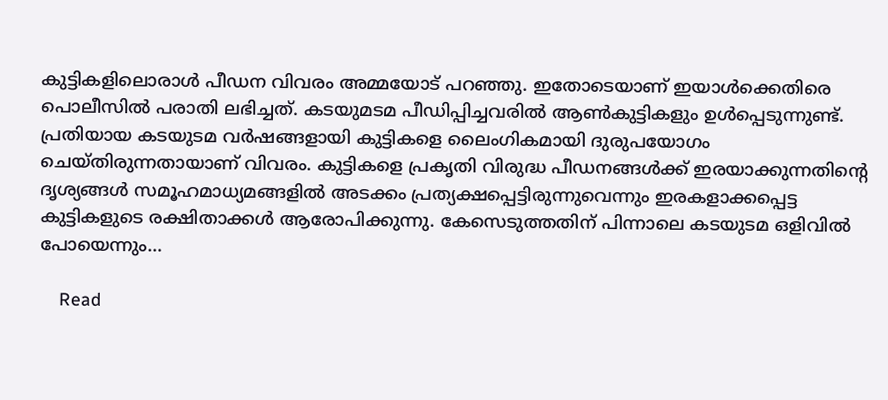കുട്ടികളിലൊരാള്‍ പീഡന വിവരം അമ്മയോട് പറഞ്ഞു. ഇതോടെയാണ് ഇയാള്‍ക്കെതിരെ പൊലീസില്‍ പരാതി ലഭിച്ചത്. കടയുമടമ പീഡിപ്പിച്ചവരില്‍ ആണ്‍കുട്ടികളും ഉള്‍പ്പെടുന്നുണ്ട്. പ്രതിയായ കടയുടമ വര്‍ഷങ്ങളായി കുട്ടികളെ ലൈംഗികമായി ദുരുപയോഗം ചെയ്തിരുന്നതായാണ് വിവരം. കുട്ടികളെ പ്രകൃതി വിരുദ്ധ പീഡനങ്ങള്‍ക്ക് ഇരയാക്കുന്നതിന്റെ ദൃശ്യങ്ങള്‍ സമൂഹമാധ്യമങ്ങളില്‍ അടക്കം പ്രത്യക്ഷപ്പെട്ടിരുന്നുവെന്നും ഇരകളാക്കപ്പെട്ട കുട്ടികളുടെ രക്ഷിതാക്കള്‍ ആരോപിക്കുന്നു. കേസെടുത്തതിന് പിന്നാലെ കടയുടമ ഒളിവില്‍ പോയെന്നും…

    Read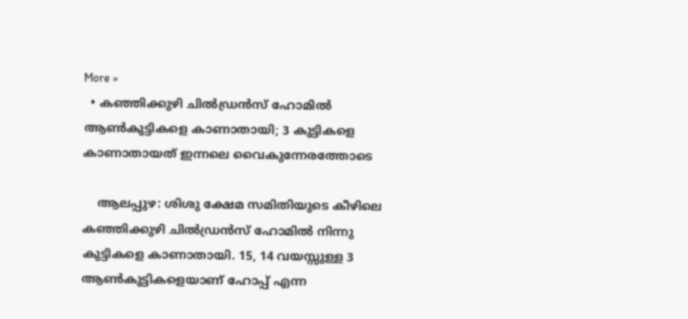More »
  • കഞ്ഞിക്കുഴി ചില്‍ഡ്രന്‍സ് ഹോമില്‍ ആണ്‍കുട്ടികളെ കാണാതായി; 3 കുട്ടികളെ കാണാതായത് ഇന്നലെ വൈകുന്നേരത്തോടെ

    ആലപ്പുഴ: ശിശു ക്ഷേമ സമിതിയുടെ കീഴിലെ കഞ്ഞിക്കുഴി ചില്‍ഡ്രന്‍സ് ഹോമില്‍ നിന്നു കുട്ടികളെ കാണാതായി. 15, 14 വയസ്സുള്ള 3 ആണ്‍കുട്ടികളെയാണ് ഹോപ്പ് എന്ന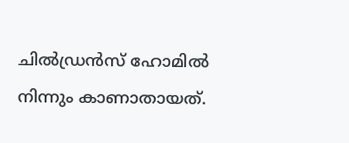ചില്‍ഡ്രന്‍സ് ഹോമില്‍ നിന്നും കാണാതായത്.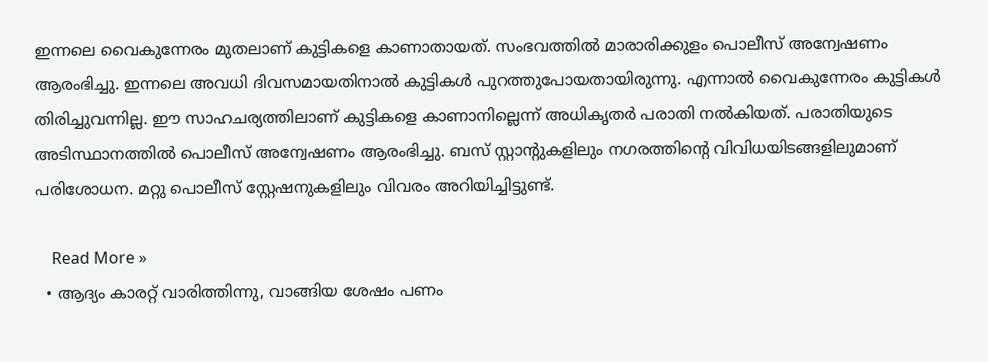ഇന്നലെ വൈകുന്നേരം മുതലാണ് കുട്ടികളെ കാണാതായത്. സംഭവത്തില്‍ മാരാരിക്കുളം പൊലീസ് അന്വേഷണം ആരംഭിച്ചു. ഇന്നലെ അവധി ദിവസമായതിനാല്‍ കുട്ടികള്‍ പുറത്തുപോയതായിരുന്നു. എന്നാല്‍ വൈകുന്നേരം കുട്ടികള്‍ തിരിച്ചുവന്നില്ല. ഈ സാഹചര്യത്തിലാണ് കുട്ടികളെ കാണാനില്ലെന്ന് അധികൃതര്‍ പരാതി നല്‍കിയത്. പരാതിയുടെ അടിസ്ഥാനത്തില്‍ പൊലീസ് അന്വേഷണം ആരംഭിച്ചു. ബസ് സ്റ്റാന്റുകളിലും നഗരത്തിന്റെ വിവിധയിടങ്ങളിലുമാണ് പരിശോധന. മറ്റു പൊലീസ് സ്റ്റേഷനുകളിലും വിവരം അറിയിച്ചിട്ടുണ്ട്.

    Read More »
  • ആദ്യം കാരറ്റ് വാരിത്തിന്നു, വാങ്ങിയ ശേഷം പണം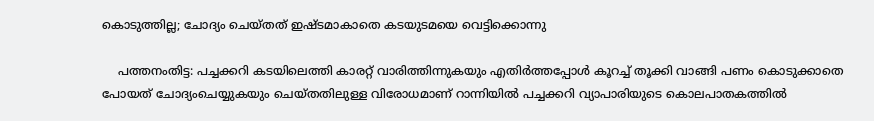കൊടുത്തില്ല; ചോദ്യം ചെയ്തത് ഇഷ്ടമാകാതെ കടയുടമയെ വെട്ടിക്കൊന്നു

    പത്തനംതിട്ട: പച്ചക്കറി കടയിലെത്തി കാരറ്റ് വാരിത്തിന്നുകയും എതിര്‍ത്തപ്പോള്‍ കൂറച്ച് തൂക്കി വാങ്ങി പണം കൊടുക്കാതെ പോയത് ചോദ്യംചെയ്യുകയും ചെയ്തതിലുള്ള വിരോധമാണ് റാന്നിയില്‍ പച്ചക്കറി വ്യാപാരിയുടെ കൊലപാതകത്തില്‍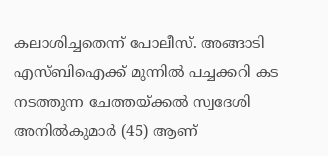കലാശിച്ചതെന്ന് പോലീസ്. അങ്ങാടി എസ്ബിഐക്ക് മുന്നില്‍ പച്ചക്കറി കട നടത്തുന്ന ചേത്തയ്ക്കല്‍ സ്വദേശി അനില്‍കുമാര്‍ (45) ആണ്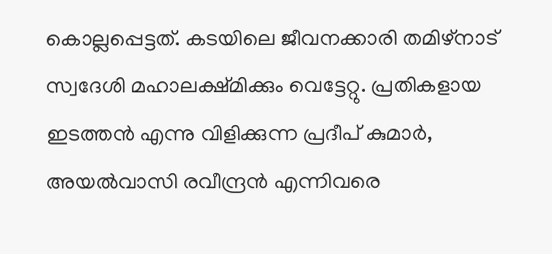കൊല്ലപ്പെട്ടത്. കടയിലെ ജീവനക്കാരി തമിഴ്‌നാട് സ്വദേശി മഹാലക്ഷ്മിക്കും വെട്ടേറ്റു. പ്രതികളായ ഇടത്തന്‍ എന്നു വിളിക്കുന്ന പ്രദീപ് കുമാര്‍, അയല്‍വാസി രവീന്ദ്രന്‍ എന്നിവരെ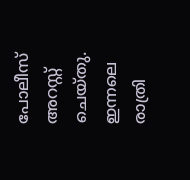പോലീസ് അറസ്റ്റ് ചെയ്തു. ഇന്നലെ രാത്രി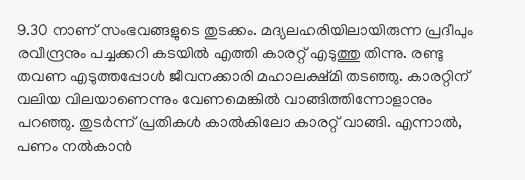9.30 നാണ് സംഭവങ്ങളുടെ തുടക്കം. മദ്യലഹരിയിലായിരുന്ന പ്രദീപും രവീന്ദ്രനും പച്ചക്കറി കടയില്‍ എത്തി കാരറ്റ് എടുത്തു തിന്നു. രണ്ടു തവണ എടുത്തപ്പോള്‍ ജീവനക്കാരി മഹാലക്ഷ്മി തടഞ്ഞു. കാരറ്റിന് വലിയ വിലയാണെന്നും വേണമെങ്കില്‍ വാങ്ങിത്തിന്നോളാനും പറഞ്ഞു. തുടര്‍ന്ന് പ്രതികള്‍ കാല്‍കിലോ കാരറ്റ് വാങ്ങി. എന്നാല്‍, പണം നല്‍കാന്‍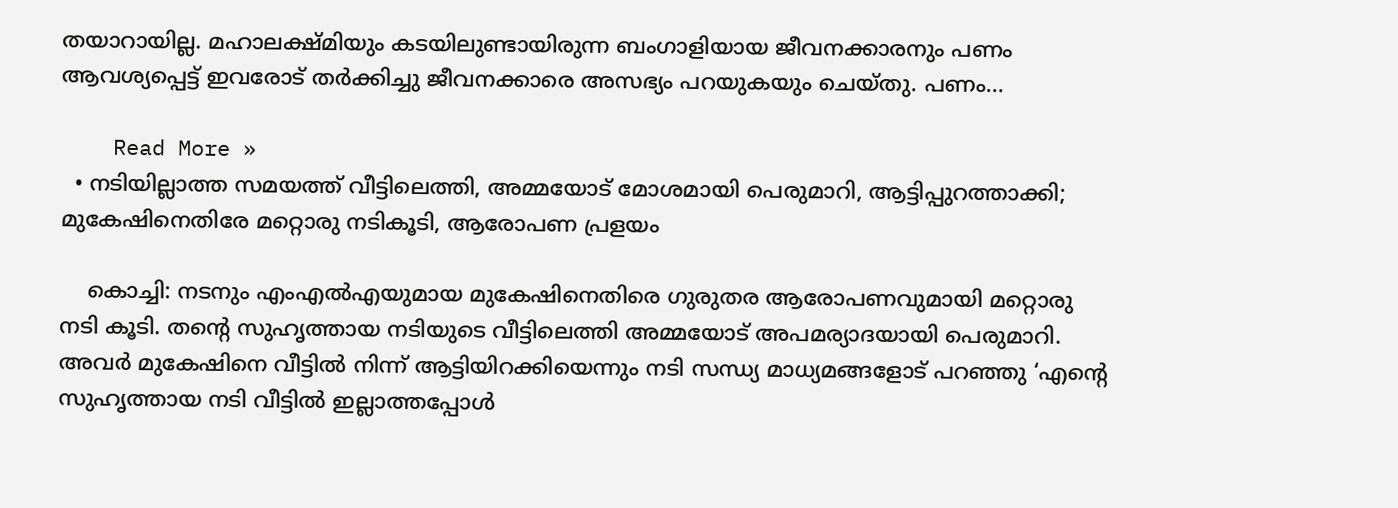തയാറായില്ല. മഹാലക്ഷ്മിയും കടയിലുണ്ടായിരുന്ന ബംഗാളിയായ ജീവനക്കാരനും പണം ആവശ്യപ്പെട്ട് ഇവരോട് തര്‍ക്കിച്ചു ജീവനക്കാരെ അസഭ്യം പറയുകയും ചെയ്തു. പണം…

    Read More »
  • നടിയില്ലാത്ത സമയത്ത് വീട്ടിലെത്തി, അമ്മയോട് മോശമായി പെരുമാറി, ആട്ടിപ്പുറത്താക്കി; മുകേഷിനെതിരേ മറ്റൊരു നടികൂടി, ആരോപണ പ്രളയം

    കൊച്ചി: നടനും എംഎല്‍എയുമായ മുകേഷിനെതിരെ ഗുരുതര ആരോപണവുമായി മറ്റൊരു നടി കൂടി. തന്റെ സുഹൃത്തായ നടിയുടെ വീട്ടിലെത്തി അമ്മയോട് അപമര്യാദയായി പെരുമാറി. അവര്‍ മുകേഷിനെ വീട്ടില്‍ നിന്ന് ആട്ടിയിറക്കിയെന്നും നടി സന്ധ്യ മാധ്യമങ്ങളോട് പറഞ്ഞു ‘എന്റെ സുഹൃത്തായ നടി വീട്ടില്‍ ഇല്ലാത്തപ്പോള്‍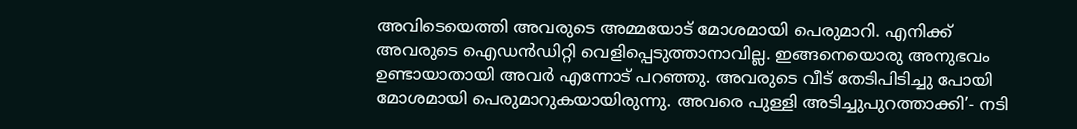അവിടെയെത്തി അവരുടെ അമ്മയോട് മോശമായി പെരുമാറി. എനിക്ക് അവരുടെ ഐഡന്‍ഡിറ്റി വെളിപ്പെടുത്താനാവില്ല. ഇങ്ങനെയൊരു അനുഭവം ഉണ്ടായാതായി അവര്‍ എന്നോട് പറഞ്ഞു. അവരുടെ വീട് തേടിപിടിച്ചു പോയി മോശമായി പെരുമാറുകയായിരുന്നു. അവരെ പുള്ളി അടിച്ചുപുറത്താക്കി’- നടി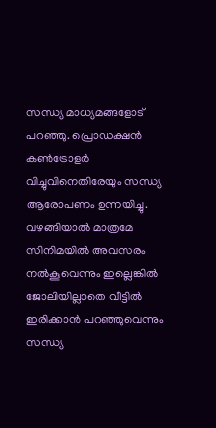സന്ധ്യ മാധ്യമങ്ങളോട് പറഞ്ഞു. പ്രൊഡക്ഷന്‍ കണ്‍ട്രോളര്‍ വിച്ചുവിനെതിരേയും സന്ധ്യ ആരോപണം ഉന്നയിച്ചു. വഴങ്ങിയാല്‍ മാത്രമേ സിനിമയില്‍ അവസരം നല്‍കൂവെന്നും ഇല്ലെങ്കില്‍ ജോലിയില്ലാതെ വീട്ടില്‍ ഇരിക്കാന്‍ പറഞ്ഞുവെന്നും സന്ധ്യ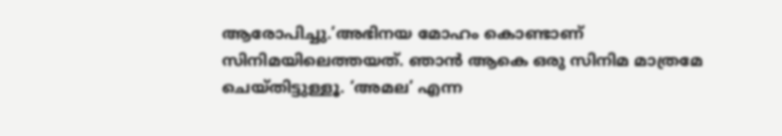ആരോപിച്ചു.’അഭിനയ മോഹം കൊണ്ടാണ് സിനിമയിലെത്തയത്. ഞാന്‍ ആകെ ഒരു സിനിമ മാത്രമേ ചെയ്തിട്ടുള്ളൂ. ‘അമല’ എന്ന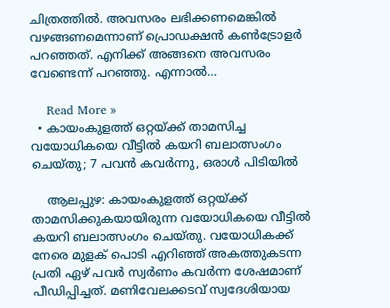ചിത്രത്തില്‍. അവസരം ലഭിക്കണമെങ്കില്‍ വഴങ്ങണമെന്നാണ് പ്രൊഡക്ഷന്‍ കണ്‍ട്രോളര്‍ പറഞ്ഞത്. എനിക്ക് അങ്ങനെ അവസരം വേണ്ടെന്ന് പറഞ്ഞു. എന്നാല്‍…

    Read More »
  • കായംകുളത്ത് ഒറ്റയ്ക്ക് താമസിച്ച വയോധികയെ വീട്ടില്‍ കയറി ബലാത്സംഗം ചെയ്തു; 7 പവന്‍ കവര്‍ന്നു, ഒരാള്‍ പിടിയില്‍

    ആലപ്പുഴ: കായംകുളത്ത് ഒറ്റയ്ക്ക് താമസിക്കുകയായിരുന്ന വയോധികയെ വീട്ടില്‍ കയറി ബലാത്സംഗം ചെയ്തു. വയോധികക്ക് നേരെ മുളക് പൊടി എറിഞ്ഞ് അകത്തുകടന്ന പ്രതി ഏഴ് പവര്‍ സ്വര്‍ണം കവര്‍ന്ന ശേഷമാണ് പീഡിപ്പിച്ചത്. മണിവേലക്കടവ് സ്വദേശിയായ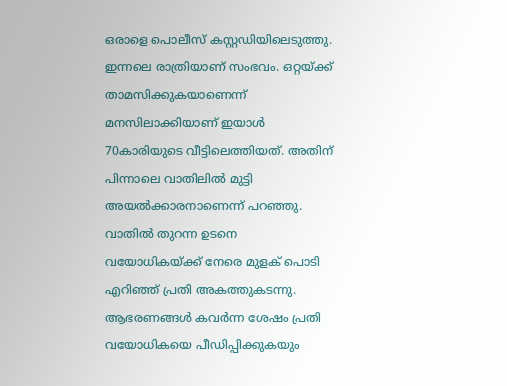ഒരാളെ പൊലീസ് കസ്റ്റഡിയിലെടുത്തു. ഇന്നലെ രാത്രിയാണ് സംഭവം. ഒറ്റയ്ക്ക് താമസിക്കുകയാണെന്ന് മനസിലാക്കിയാണ് ഇയാള്‍ 70കാരിയുടെ വീട്ടിലെത്തിയത്. അതിന് പിന്നാലെ വാതിലില്‍ മുട്ടി അയല്‍ക്കാരനാണെന്ന് പറഞ്ഞു. വാതില്‍ തുറന്ന ഉടനെ വയോധികയ്ക്ക് നേരെ മുളക് പൊടി എറിഞ്ഞ് പ്രതി അകത്തുകടന്നു. ആഭരണങ്ങള്‍ കവര്‍ന്ന ശേഷം പ്രതി വയോധികയെ പീഡിപ്പിക്കുകയും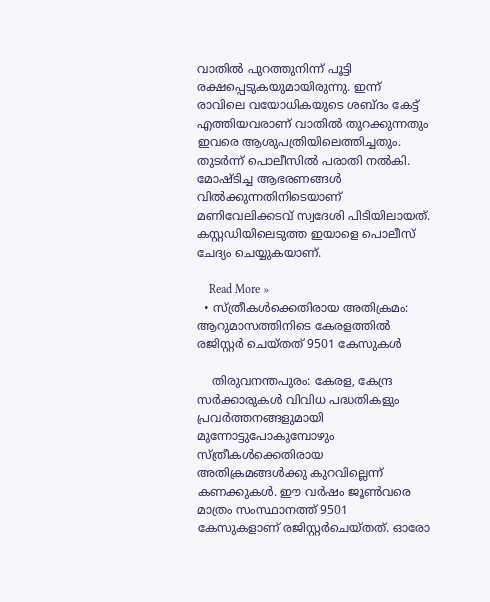വാതില്‍ പുറത്തുനിന്ന് പൂട്ടി രക്ഷപ്പെടുകയുമായിരുന്നു. ഇന്ന് രാവിലെ വയോധികയുടെ ശബ്ദം കേട്ട് എത്തിയവരാണ് വാതില്‍ തുറക്കുന്നതും ഇവരെ ആശുപത്രിയിലെത്തിച്ചതും. തുടര്‍ന്ന് പൊലീസില്‍ പരാതി നല്‍കി. മോഷ്ടിച്ച ആഭരണങ്ങള്‍ വില്‍ക്കുന്നതിനിടെയാണ് മണിവേലിക്കടവ് സ്വദേശി പിടിയിലായത്. കസ്റ്റഡിയിലെടുത്ത ഇയാളെ പൊലീസ് ചേദ്യം ചെയ്യുകയാണ്.

    Read More »
  • സ്ത്രീകള്‍ക്കെതിരായ അതിക്രമം: ആറുമാസത്തിനിടെ കേരളത്തില്‍ രജിസ്റ്റര്‍ ചെയ്തത് 9501 കേസുകള്‍

    തിരുവനന്തപുരം: കേരള, കേന്ദ്ര സര്‍ക്കാരുകള്‍ വിവിധ പദ്ധതികളും പ്രവര്‍ത്തനങ്ങളുമായി മുന്നോട്ടുപോകുമ്പോഴും സ്ത്രീകള്‍ക്കെതിരായ അതിക്രമങ്ങള്‍ക്കു കുറവില്ലെന്ന് കണക്കുകള്‍. ഈ വര്‍ഷം ജൂണ്‍വരെ മാത്രം സംസ്ഥാനത്ത് 9501 കേസുകളാണ് രജിസ്റ്റര്‍ചെയ്തത്. ഓരോ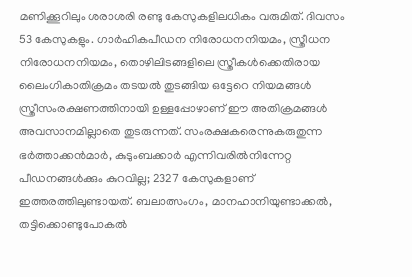മണിക്കൂറിലും ശരാശരി രണ്ടു കേസുകളിലധികം വരുമിത്. ദിവസം 53 കേസുകളും. ഗാര്‍ഹികപീഡന നിരോധനനിയമം, സ്ത്രീധന നിരോധനനിയമം, തൊഴിലിടങ്ങളിലെ സ്ത്രീകള്‍ക്കെതിരായ ലൈംഗികാതിക്രമം തടയല്‍ തുടങ്ങിയ ഒട്ടേറെ നിയമങ്ങള്‍ സ്ത്രീസംരക്ഷണത്തിനായി ഉള്ളപ്പോഴാണ് ഈ അതിക്രമങ്ങള്‍ അവസാനമില്ലാതെ തുടരുന്നത്. സംരക്ഷകരെന്നുകരുതുന്ന ഭര്‍ത്താക്കന്‍മാര്‍, കുടുംബക്കാര്‍ എന്നിവരില്‍നിന്നേറ്റ പീഡനങ്ങള്‍ക്കും കുറവില്ല; 2327 കേസുകളാണ് ഇത്തരത്തിലുണ്ടായത്. ബലാത്സംഗം, മാനഹാനിയുണ്ടാക്കല്‍, തട്ടിക്കൊണ്ടുപോകല്‍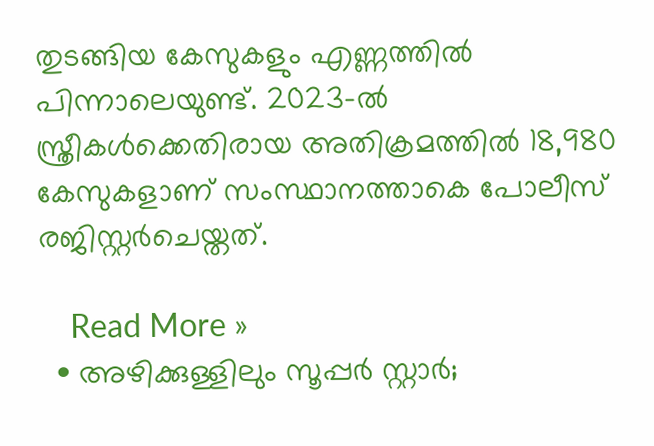തുടങ്ങിയ കേസുകളും എണ്ണത്തില്‍ പിന്നാലെയുണ്ട്. 2023-ല്‍ സ്ത്രീകള്‍ക്കെതിരായ അതിക്രമത്തില്‍ 18,980 കേസുകളാണ് സംസ്ഥാനത്താകെ പോലീസ് രജിസ്റ്റര്‍ചെയ്തത്.

    Read More »
  • അഴിക്കുള്ളിലും സൂപ്പര്‍ സ്റ്റാര്‍;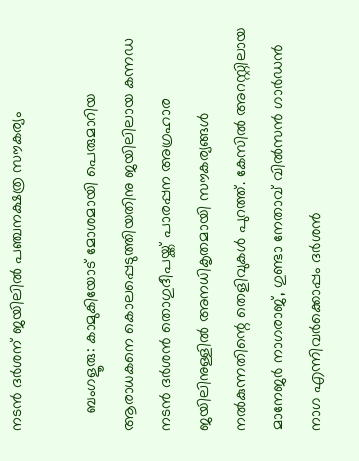നടന്‍ ദര്‍ശന് ജയിലില്‍ പഞ്ചനക്ഷത്ര സൗകര്യം

    ബംഗളൂരു: കാമുകിയോട് മോശമായി പെരുമാറിയ ആരാധകനെ കൊലപ്പെടുത്തിയതിനു ജയിലിലായ കന്നഡ നടന്‍ ദര്‍ശന്‍ തൊഗുദീപയ്ക്ക് പാരപ്പന അഗ്രഹാര ജയിലിനുള്ളില്‍ അനധികൃതമായി സൗകര്യങ്ങള്‍ നല്‍കുന്നതിന്റെ തെളിവുകള്‍ പുറത്ത്. കേസില്‍ അറസ്റ്റിലായ മാനേജര്‍ നാഗരാജ്, ഗുണ്ടാ നേതാവ് വില്‍സന്‍ ഗാര്‍ഡന്‍ നാഗ എന്നിവര്‍ക്കൊപ്പം ദര്‍ശന്‍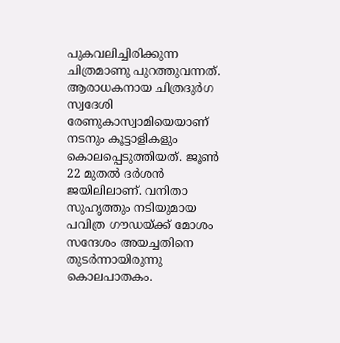പുകവലിച്ചിരിക്കുന്ന ചിത്രമാണു പുറത്തുവന്നത്. ആരാധകനായ ചിത്രദുര്‍ഗ സ്വദേശി രേണുകാസ്വാമിയെയാണ് നടനും കൂട്ടാളികളും കൊലപ്പെടുത്തിയത്. ജൂണ്‍ 22 മുതല്‍ ദര്‍ശന്‍ ജയിലിലാണ്. വനിതാ സുഹൃത്തും നടിയുമായ പവിത്ര ഗൗഡയ്ക്ക് മോശം സന്ദേശം അയച്ചതിനെ തുടര്‍ന്നായിരുന്നു കൊലപാതകം.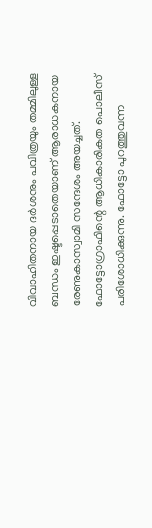വിവാഹിതനായ ദര്‍ശനും പവിത്രയും തമ്മിലുള്ള ബന്ധം ഇഷ്ടപ്പെടാതെയാണ് ആരാധകനായ രേണുകാസ്വാമി സന്ദേശം അയച്ചത്. ഫോട്ടോഗ്രാഫിന്റെ ആധികാരികത പൊലീസ് പരിശോധിക്കുന്നു. ഫോട്ടോ പുറത്തുവന്ന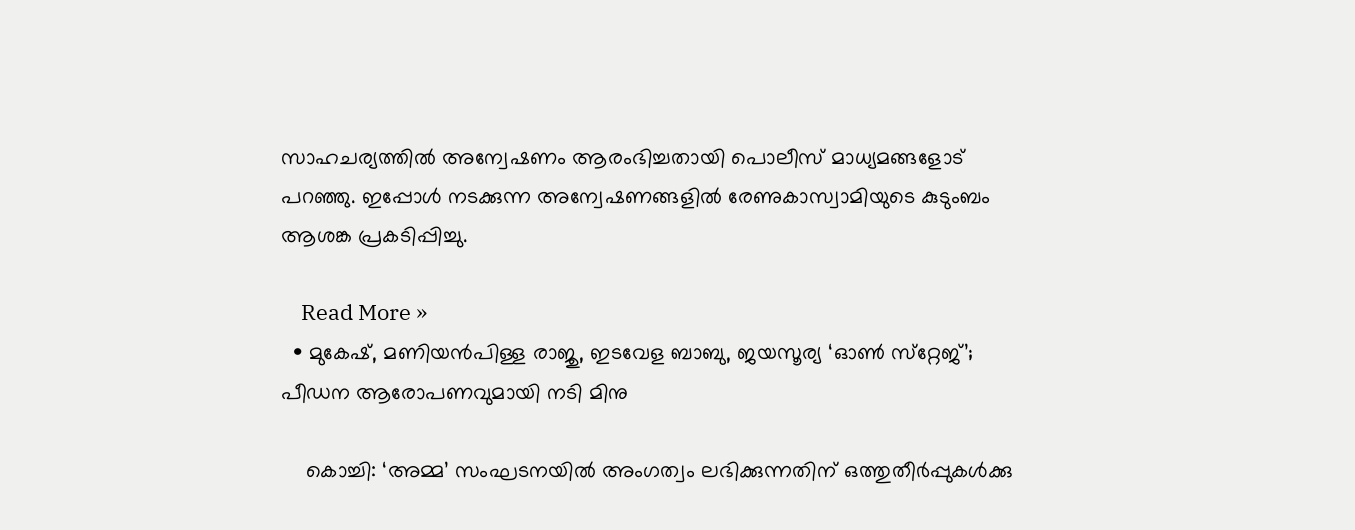സാഹചര്യത്തില്‍ അന്വേഷണം ആരംഭിച്ചതായി പൊലീസ് മാധ്യമങ്ങളോട് പറഞ്ഞു. ഇപ്പോള്‍ നടക്കുന്ന അന്വേഷണങ്ങളില്‍ രേണുകാസ്വാമിയുടെ കുടുംബം ആശങ്ക പ്രകടിപ്പിച്ചു.

    Read More »
  • മുകേഷ്, മണിയന്‍പിള്ള രാജു, ഇടവേള ബാബു, ജയസൂര്യ ‘ഓണ്‍ സ്‌റ്റേജ്’; പീഡന ആരോപണവുമായി നടി മിനു

    കൊച്ചി: ‘അമ്മ’ സംഘടനയില്‍ അംഗത്വം ലഭിക്കുന്നതിന് ഒത്തുതീര്‍പ്പുകള്‍ക്കു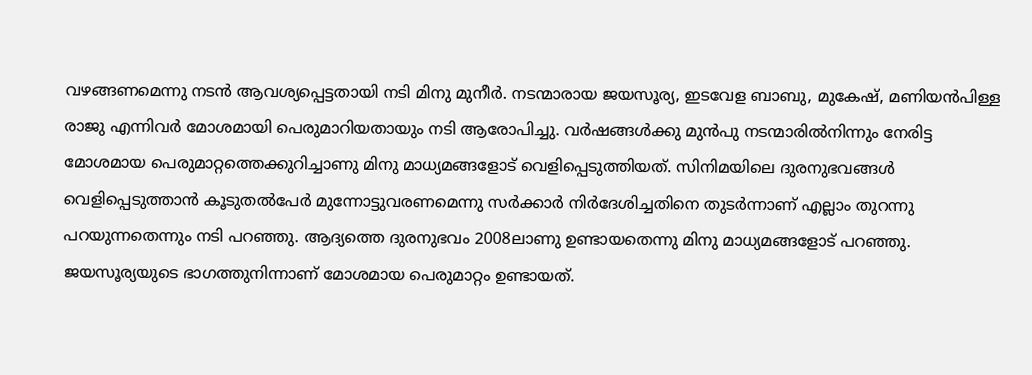വഴങ്ങണമെന്നു നടന്‍ ആവശ്യപ്പെട്ടതായി നടി മിനു മുനീര്‍. നടന്മാരായ ജയസൂര്യ, ഇടവേള ബാബു, മുകേഷ്, മണിയന്‍പിള്ള രാജു എന്നിവര്‍ മോശമായി പെരുമാറിയതായും നടി ആരോപിച്ചു. വര്‍ഷങ്ങള്‍ക്കു മുന്‍പു നടന്മാരില്‍നിന്നും നേരിട്ട മോശമായ പെരുമാറ്റത്തെക്കുറിച്ചാണു മിനു മാധ്യമങ്ങളോട് വെളിപ്പെടുത്തിയത്. സിനിമയിലെ ദുരനുഭവങ്ങള്‍ വെളിപ്പെടുത്താന്‍ കൂടുതല്‍പേര്‍ മുന്നോട്ടുവരണമെന്നു സര്‍ക്കാര്‍ നിര്‍ദേശിച്ചതിനെ തുടര്‍ന്നാണ് എല്ലാം തുറന്നു പറയുന്നതെന്നും നടി പറഞ്ഞു. ആദ്യത്തെ ദുരനുഭവം 2008ലാണു ഉണ്ടായതെന്നു മിനു മാധ്യമങ്ങളോട് പറഞ്ഞു. ജയസൂര്യയുടെ ഭാഗത്തുനിന്നാണ് മോശമായ പെരുമാറ്റം ഉണ്ടായത്.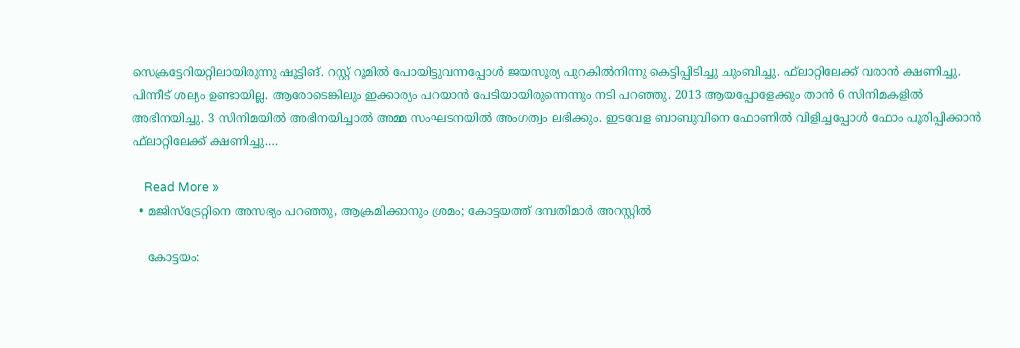സെക്രട്ടേറിയറ്റിലായിരുന്നു ഷൂട്ടിങ്. റസ്റ്റ് റൂമില്‍ പോയിട്ടുവന്നപ്പോള്‍ ജയസൂര്യ പുറകില്‍നിന്നു കെട്ടിപ്പിടിച്ചു ചുംബിച്ചു. ഫ്‌ലാറ്റിലേക്ക് വരാന്‍ ക്ഷണിച്ചു. പിന്നീട് ശല്യം ഉണ്ടായില്ല. ആരോടെങ്കിലും ഇക്കാര്യം പറയാന്‍ പേടിയായിരുന്നെന്നും നടി പറഞ്ഞു. 2013 ആയപ്പോളേക്കും താന്‍ 6 സിനിമകളില്‍ അഭിനയിച്ചു. 3 സിനിമയില്‍ അഭിനയിച്ചാല്‍ അമ്മ സംഘടനയില്‍ അംഗത്വം ലഭിക്കും. ഇടവേള ബാബുവിനെ ഫോണില്‍ വിളിച്ചപ്പോള്‍ ഫോം പൂരിപ്പിക്കാന്‍ ഫ്‌ലാറ്റിലേക്ക് ക്ഷണിച്ചു.…

    Read More »
  • മജിസ്ട്രേറ്റിനെ അസഭ്യം പറഞ്ഞു, ആക്രമിക്കാനും ശ്രമം; കോട്ടയത്ത് ദമ്പതിമാര്‍ അറസ്റ്റില്‍

    കോട്ടയം: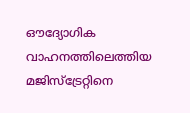ഔദ്യോഗിക വാഹനത്തിലെത്തിയ മജിസ്‌ട്രേറ്റിനെ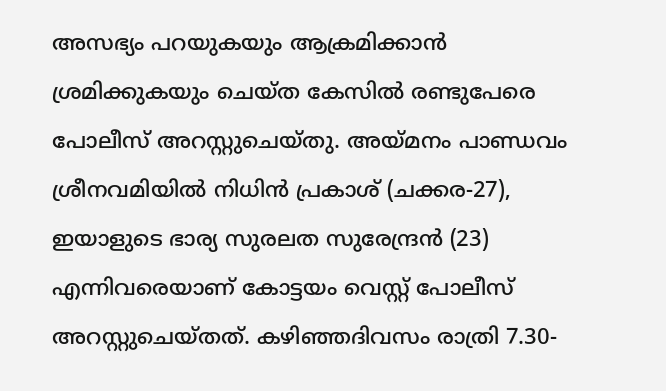അസഭ്യം പറയുകയും ആക്രമിക്കാന്‍ ശ്രമിക്കുകയും ചെയ്ത കേസില്‍ രണ്ടുപേരെ പോലീസ് അറസ്റ്റുചെയ്തു. അയ്മനം പാണ്ഡവം ശ്രീനവമിയില്‍ നിധിന്‍ പ്രകാശ് (ചക്കര-27), ഇയാളുടെ ഭാര്യ സുരലത സുരേന്ദ്രന്‍ (23) എന്നിവരെയാണ് കോട്ടയം വെസ്റ്റ് പോലീസ് അറസ്റ്റുചെയ്തത്. കഴിഞ്ഞദിവസം രാത്രി 7.30-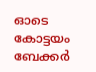ഓടെ കോട്ടയം ബേക്കര്‍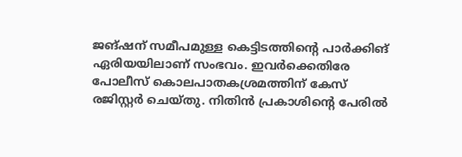ജങ്ഷന് സമീപമുള്ള കെട്ടിടത്തിന്റെ പാര്‍ക്കിങ് ഏരിയയിലാണ് സംഭവം. ഇവര്‍ക്കെതിരേ പോലീസ് കൊലപാതകശ്രമത്തിന് കേസ് രജിസ്റ്റര്‍ ചെയ്തു. നിതിന്‍ പ്രകാശിന്റെ പേരില്‍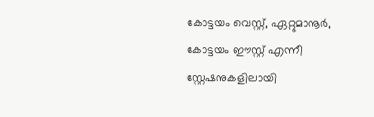കോട്ടയം വെസ്റ്റ്, ഏറ്റുമാനൂര്‍, കോട്ടയം ഈസ്റ്റ് എന്നീ സ്റ്റേഷനുകളിലായി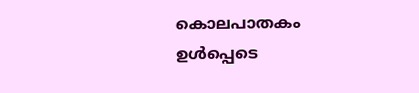കൊലപാതകം ഉള്‍പ്പെടെ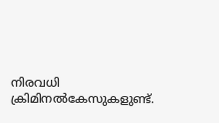നിരവധി ക്രിമിനല്‍കേസുകളുണ്ട്.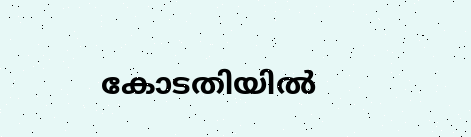കോടതിയില്‍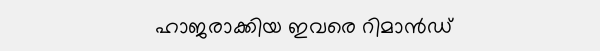ഹാജരാക്കിയ ഇവരെ റിമാന്‍ഡ്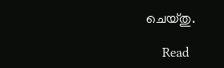ചെയ്തു.

    Read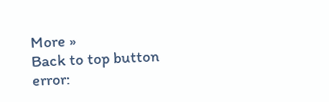More »
Back to top button
error: